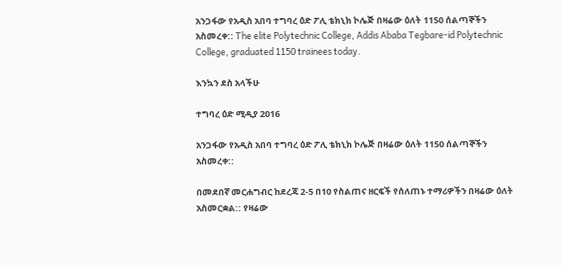አንጋፋው የአዲስ አበባ ተግባረ ዕድ ፖሊ ቴክኒክ ኮሌጅ በዛሬው ዕለት 1150 ሰልጣኞችን አስመረቀ:: The elite Polytechnic College, Addis Ababa Tegbare-id Polytechnic College, graduated 1150 trainees today.

እንኳን ደስ አላችሁ

ተግባረ ዕድ ሚዲያ 2016

አንጋፋው የአዲስ አበባ ተግባረ ዕድ ፖሊ ቴክኒክ ኮሌጅ በዛሬው ዕለት 1150 ሰልጣኞችን አስመረቀ::

በመደበኛ መርሐግብር ከደረጃ 2-5 በ10 የስልጠና ዘርፍች የሰለጠኑ ተማሪዎችን በዛሬው ዕለት አስመርቋል:: የዛሬው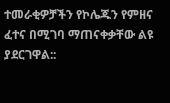ተመራቂዎቻችን የኮሌጁን የምዘና ፈተና በሚገባ ማጠናቀቃቸው ልዩ ያደርገዋል::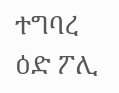ተግባረ ዕድ ፖሊ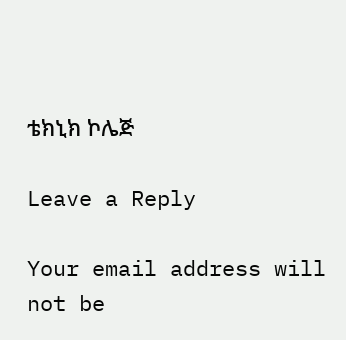ቴክኒክ ኮሌጅ

Leave a Reply

Your email address will not be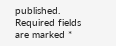published. Required fields are marked *